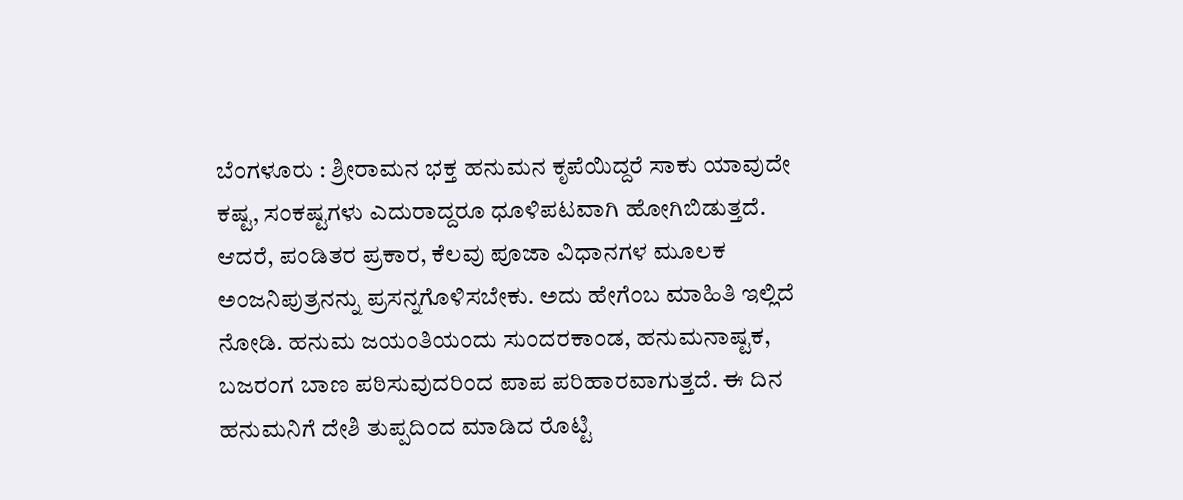ಬೆಂಗಳೂರು : ಶ್ರೀರಾಮನ ಭಕ್ತ ಹನುಮನ ಕೃಪೆಯಿದ್ದರೆ ಸಾಕು ಯಾವುದೇ ಕಷ್ಟ, ಸಂಕಷ್ಟಗಳು ಎದುರಾದ್ದರೂ ಧೂಳಿಪಟವಾಗಿ ಹೋಗಿಬಿಡುತ್ತದೆ. ಆದರೆ, ಪಂಡಿತರ ಪ್ರಕಾರ, ಕೆಲವು ಪೂಜಾ ವಿಧಾನಗಳ ಮೂಲಕ ಅಂಜನಿಪುತ್ರನನ್ನು ಪ್ರಸನ್ನಗೊಳಿಸಬೇಕು. ಅದು ಹೇಗೆಂಬ ಮಾಹಿತಿ ಇಲ್ಲಿದೆ ನೋಡಿ. ಹನುಮ ಜಯಂತಿಯಂದು ಸುಂದರಕಾಂಡ, ಹನುಮನಾಷ್ಟಕ, ಬಜರಂಗ ಬಾಣ ಪಠಿಸುವುದರಿಂದ ಪಾಪ ಪರಿಹಾರವಾಗುತ್ತದೆ. ಈ ದಿನ ಹನುಮನಿಗೆ ದೇಶಿ ತುಪ್ಪದಿಂದ ಮಾಡಿದ ರೊಟ್ಟಿ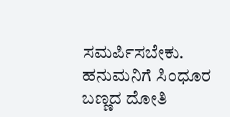ಸಮರ್ಪಿಸಬೇಕು. ಹನುಮನಿಗೆ ಸಿಂಧೂರ ಬಣ್ಣದ ದೋತಿ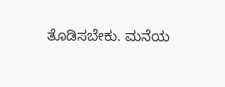ತೊಡಿಸಬೇಕು. ಮನೆಯ